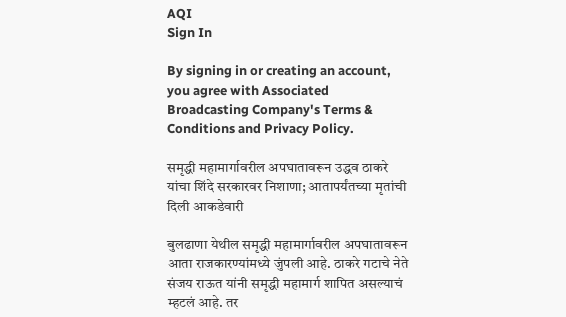AQI
Sign In

By signing in or creating an account, you agree with Associated Broadcasting Company's Terms & Conditions and Privacy Policy.

समृद्धी महामार्गावरील अपघातावरून उद्धव ठाकरे यांचा शिंदे सरकारवर निशाणा; आतापर्यंतच्या मृतांची दिली आकडेवारी

बुलढाणा येथील समृद्धी महामार्गावरील अपघातावरून आता राजकारण्यांमध्ये जुंपली आहे. ठाकरे गटाचे नेते संजय राऊत यांनी समृद्धी महामार्ग शापित असल्याचं म्हटलं आहे. तर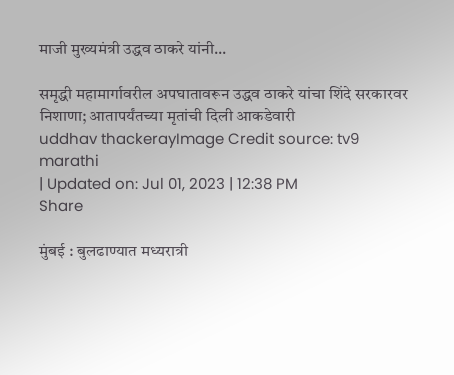माजी मुख्यमंत्री उद्धव ठाकरे यांनी...

समृद्धी महामार्गावरील अपघातावरून उद्धव ठाकरे यांचा शिंदे सरकारवर निशाणा; आतापर्यंतच्या मृतांची दिली आकडेवारी
uddhav thackerayImage Credit source: tv9 marathi
| Updated on: Jul 01, 2023 | 12:38 PM
Share

मुंबई : बुलढाण्यात मध्यरात्री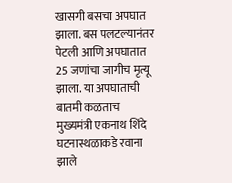खासगी बसचा अपघात झाला. बस पलटल्यानंतर पेटली आणि अपघातात 25 जणांचा जागीच मृत्यू झाला. या अपघाताची बातमी कळताच मुख्यमंत्री एकनाथ शिंदे घटनास्थळाकडे रवाना झाले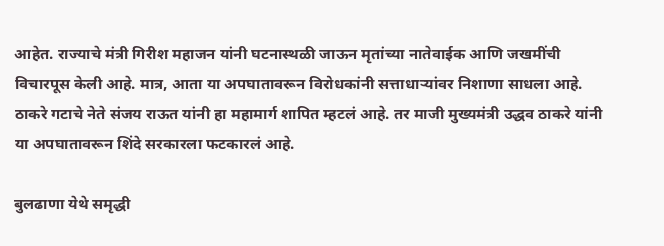आहेत. राज्याचे मंत्री गिरीश महाजन यांनी घटनास्थळी जाऊन मृतांच्या नातेवाईक आणि जखमींची विचारपूस केली आहे. मात्र, आता या अपघातावरून विरोधकांनी सत्ताधाऱ्यांवर निशाणा साधला आहे. ठाकरे गटाचे नेते संजय राऊत यांनी हा महामार्ग शापित म्हटलं आहे. तर माजी मुख्यमंत्री उद्धव ठाकरे यांनी या अपघातावरून शिंदे सरकारला फटकारलं आहे.

बुलढाणा येथे समृद्धी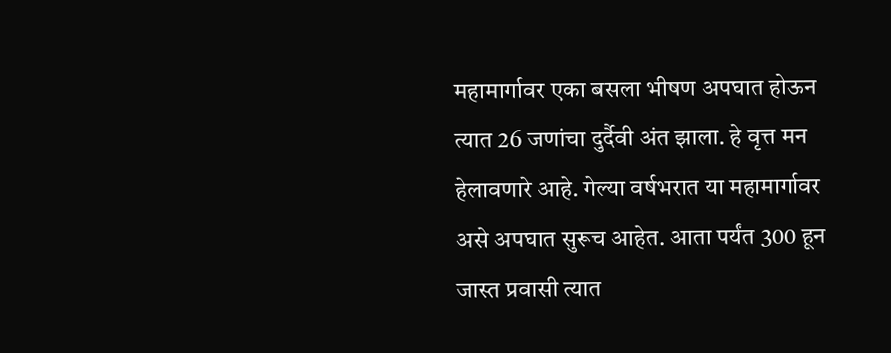महामार्गावर एका बसला भीषण अपघात होऊन त्यात 26 जणांचा दुर्दैवी अंत झाला. हे वृत्त मन हेलावणारे आहे. गेल्या वर्षभरात या महामार्गावर असे अपघात सुरूच आहेत. आता पर्यंत 300 हून जास्त प्रवासी त्यात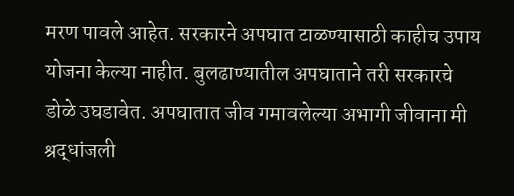मरण पावले आहेत. सरकारने अपघात टाळण्यासाठी काहीच उपाय योजना केल्या नाहीत. बुलढाण्यातील अपघाताने तरी सरकारचे डोळे उघडावेत. अपघातात जीव गमावलेल्या अभागी जीवाना मी श्रद्धांजली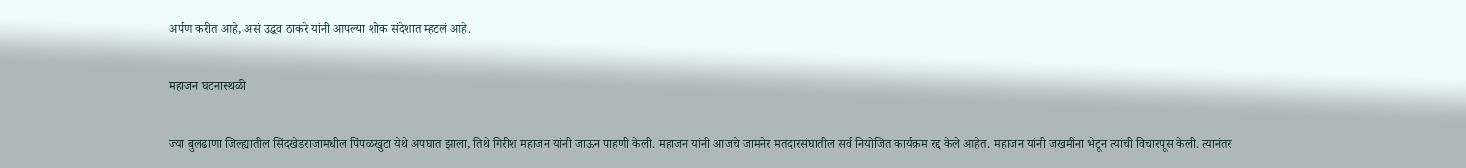अर्पण करीत आहे, असं उद्धव ठाकरे यांनी आपल्या शोक संदेशात म्हटलं आहे.

महाजन घटनास्थळी

ज्या बुलढाणा जिल्ह्यातील सिंदखेडराजामधील पिंपळखुटा येथे अपघात झाला, तिथे गिरीश महाजन यांनी जाऊन पाहणी केली. महाजन यांनी आजचे जामनेर मतदारसंघातील सर्व नियोजित कार्यक्रम रद्द केले आहेत. महाजन यांनी जखमींना भेटून त्यांची विचारपूस केली. त्यानंतर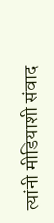त्यांनी मीडियाशी संवाद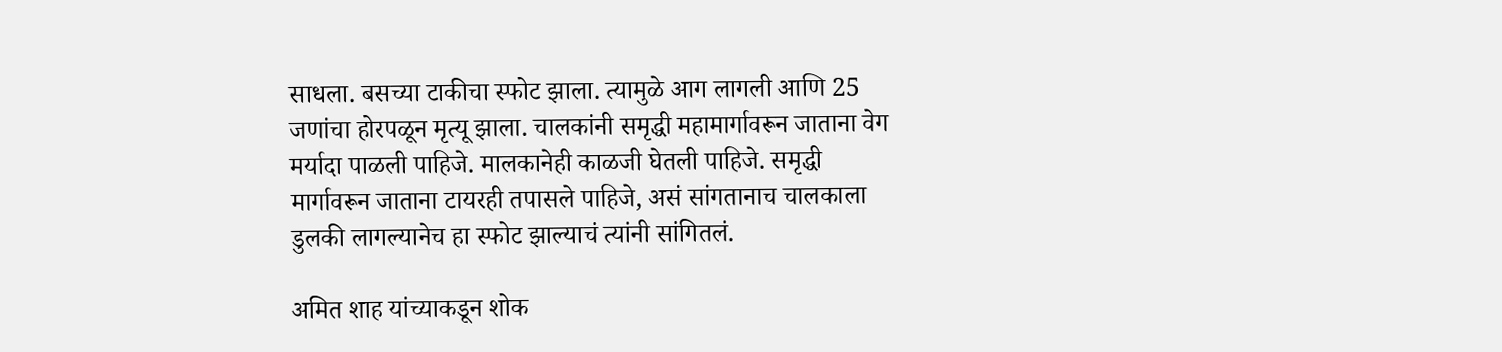साधला. बसच्या टाकीचा स्फोट झाला. त्यामुळे आग लागली आणि 25 जणांचा होरपळून मृत्यू झाला. चालकांनी समृद्धी महामार्गावरून जाताना वेग मर्यादा पाळली पाहिजे. मालकानेही काळजी घेतली पाहिजे. समृद्धी मार्गावरून जाताना टायरही तपासले पाहिजे, असं सांगतानाच चालकाला डुलकी लागल्यानेच हा स्फोट झाल्याचं त्यांनी सांगितलं.

अमित शाह यांच्याकडून शोक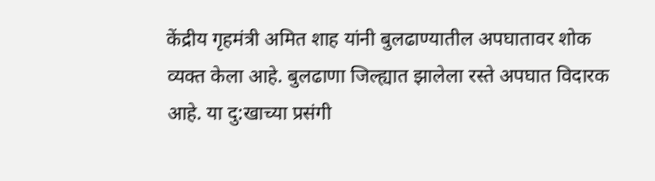केंद्रीय गृहमंत्री अमित शाह यांनी बुलढाण्यातील अपघातावर शोक व्यक्त केला आहे. बुलढाणा जिल्ह्यात झालेला रस्ते अपघात विदारक आहे. या दु:खाच्या प्रसंगी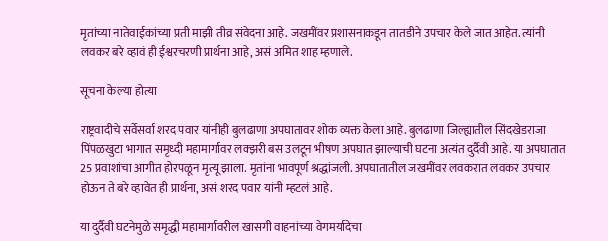मृतांच्या नातेवाईकांच्या प्रती माझी तीव्र संवेदना आहे. जखमींवर प्रशासनाकडून तातडीने उपचार केले जात आहेत. त्यांनी लवकर बरे व्हावं ही ईश्वरचरणी प्रार्थना आहे, असं अमित शाह म्हणाले.

सूचना केल्या होत्या

राष्ट्रवादीचे सर्वेसर्वा शरद पवार यांनीही बुलढाणा अपघातावर शोक व्यक्त केला आहे. बुलढाणा जिल्ह्यातील सिंदखेडराजा पिंपळखुटा भागात समृध्दी महामार्गावर लक्झरी बस उलटून भीषण अपघात झाल्याची घटना अत्यंत दुर्दैवी आहे. या अपघातात 25 प्रवाशांचा आगीत होरपळून मृत्यू झाला. मृतांना भावपूर्ण श्रद्धांजली. अपघातातील जखमींवर लवकरात लवकर उपचार होऊन ते बरे व्हावेत ही प्रार्थना, असं शरद पवार यांनी म्हटलं आहे.

या दुर्दैवी घटनेमुळे समृद्धी महामार्गावरील खासगी वाहनांच्या वेगमर्यादेचा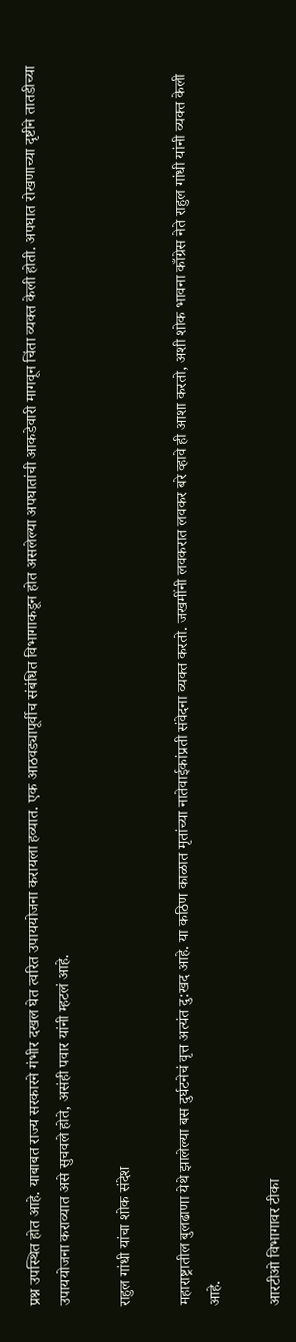प्रश्न उपस्थित होत आहे. याबाबत राज्य सरकारने गंभीर दखल घेत त्वरित उपाययोजना करायला हव्यात. एक आठवड्यापूर्वीच संबंधित विभागाकडून होत असलेल्या अपघातांची आकडेवारी मागवून चिंता व्यक्त केली होती. अपघात रोखणाच्या दृष्टीने तातडीच्या उपाययोजना कराव्यात असे सुचवले होते, असंही पवार यांनी म्हटलं आहे.

राहुल गांधी यांचा शोक संदेश

महाराष्ट्रातील बुलढाणा येथे झालेल्या बस दुर्घटनेचं वृत्त अत्यंत दु:खद आहे. या कठिण काळात मृतांच्या नातेवाईकांप्रती संवेदना व्यक्त करतो. जखमींनी लवकरात लवकर बरे व्हावे ही आशा करतो, अशी शोक भावना काँग्रेस नेते राहुल गांधी यांनी व्यक्त केली आहे.

आरटीओ विभागावर टीका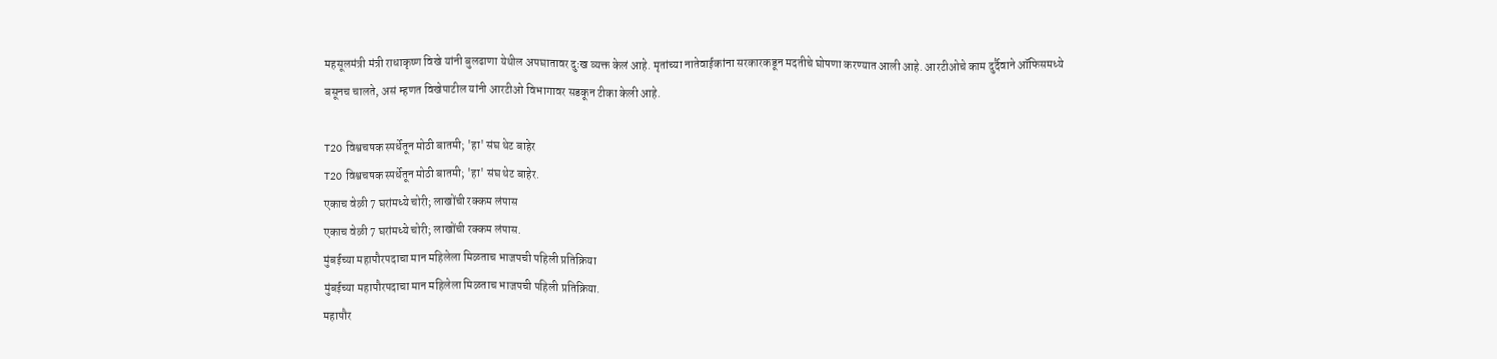महसूलमंत्री मंत्री राधाकृष्ण विखे यांनी बुलढाणा येथील अपघातावर दुःख व्यक्त केलं आहे. मृतांच्या नातेवाईकांना सरकारकडून मदतीचे घोषणा करण्यात आली आहे. आरटीओचे काम दुर्दैवाने ऑफिसमध्ये बसूनच चालते, असं म्हणत विखेपाटील यांनी आरटीओ विभागावर सडकून टीका केली आहे.

T20 विश्वचषक स्पर्धेतून मोठी बातमी; 'हा' संघ थेट बाहेर
T20 विश्वचषक स्पर्धेतून मोठी बातमी; 'हा' संघ थेट बाहेर.
एकाच वेळी 7 घरांमध्ये चोरी; लाखोंची रक्कम लंपास
एकाच वेळी 7 घरांमध्ये चोरी; लाखोंची रक्कम लंपास.
मुंबईच्या महापौरपदाचा मान महिलेला मिळताच भाजपची पहिली प्रतिक्रिया
मुंबईच्या महापौरपदाचा मान महिलेला मिळताच भाजपची पहिली प्रतिक्रिया.
महापौर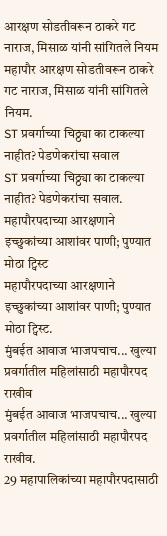आरक्षण सोडतीवरून ठाकरे गट नाराज, मिसाळ यांनी सांगितले नियम
महापौर आरक्षण सोडतीवरून ठाकरे गट नाराज, मिसाळ यांनी सांगितले नियम.
ST प्रवर्गाच्या चिठ्ठ्या का टाकल्या नाहीत? पेडणेकरांचा सवाल
ST प्रवर्गाच्या चिठ्ठ्या का टाकल्या नाहीत? पेडणेकरांचा सवाल.
महापौरपदाच्या आरक्षणाने इच्छुकांच्या आशांवर पाणी; पुण्यात मोठा ट्विस्ट
महापौरपदाच्या आरक्षणाने इच्छुकांच्या आशांवर पाणी; पुण्यात मोठा ट्विस्ट.
मुंबईत आवाज भाजपचाच... खुल्या प्रवर्गातील महिलांसाठी महापौरपद राखीव
मुंबईत आवाज भाजपचाच... खुल्या प्रवर्गातील महिलांसाठी महापौरपद राखीव.
29 महापालिकांच्या महापौरपदासाठी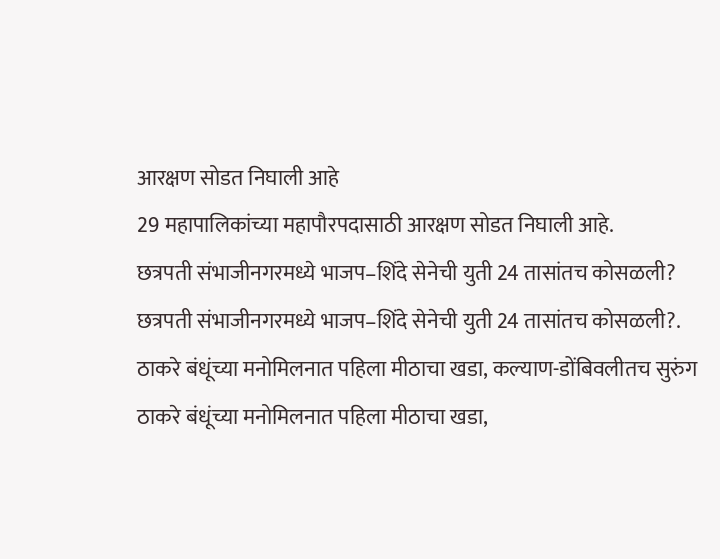आरक्षण सोडत निघाली आहे
29 महापालिकांच्या महापौरपदासाठी आरक्षण सोडत निघाली आहे.
छत्रपती संभाजीनगरमध्ये भाजप–शिंदे सेनेची युती 24 तासांतच कोसळली?
छत्रपती संभाजीनगरमध्ये भाजप–शिंदे सेनेची युती 24 तासांतच कोसळली?.
ठाकरे बंधूंच्या मनोमिलनात पहिला मीठाचा खडा, कल्याण-डोंबिवलीतच सुरुंग
ठाकरे बंधूंच्या मनोमिलनात पहिला मीठाचा खडा,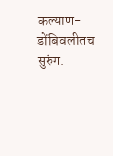कल्याण-डोंबिवलीतच सुरुंग.